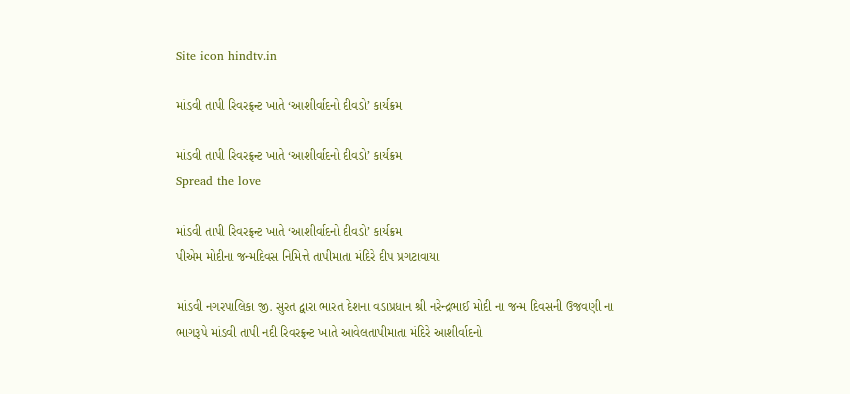Site icon hindtv.in

માંડવી તાપી રિવરફ્રન્ટ ખાતે ‘આશીર્વાદનો દીવડો’ કાર્યક્રમ

માંડવી તાપી રિવરફ્રન્ટ ખાતે ‘આશીર્વાદનો દીવડો’ કાર્યક્રમ
Spread the love

માંડવી તાપી રિવરફ્રન્ટ ખાતે ‘આશીર્વાદનો દીવડો’ કાર્યક્રમ
પીએમ મોદીના જન્મદિવસ નિમિત્તે તાપીમાતા મંદિરે દીપ પ્રગટાવાયા

માંડવી નગરપાલિકા જી. સુરત દ્વારા ભારત દેશના વડાપ્રધાન શ્રી નરેન્દ્રભાઈ મોદી ના જન્મ દિવસની ઉજવણી ના ભાગરૂપે માંડવી તાપી નદી રિવરફ્રન્ટ ખાતે આવેલતાપીમાતા મંદિરે આશીર્વાદનો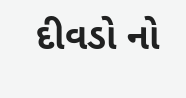દીવડો નો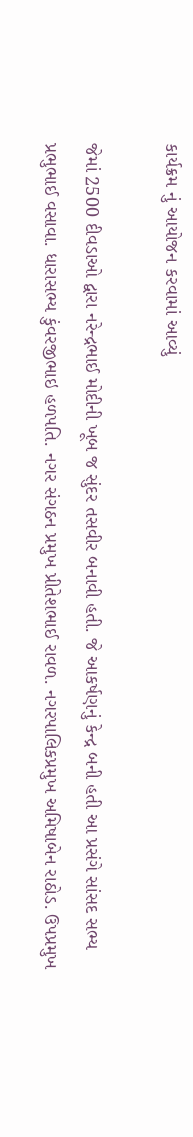કાર્યક્રમ નું આયોજન કરવામાં આવ્યું

જેમાં 2500 દીવડાઓ દ્વારા નરેન્દ્રભાઈ મોદીની ખૂબ જ સુંદર તસવીર બનાવી હતી. જે આકર્ષણનું કેન્દ્ર બની હતી આ પ્રસંગે સાંસદ સભ્ય પ્રભુભાઈ વસાવા. ધારાસભ્ય કુંવરજીભાઇ હળપતિ. નગર સંગઠન પ્રમુખ પ્રીતેશભાઈ રાવળ. નગરપાલિકપ્રમુખ અમિષાબેન રાઠોડ. ઉપપ્રમુખ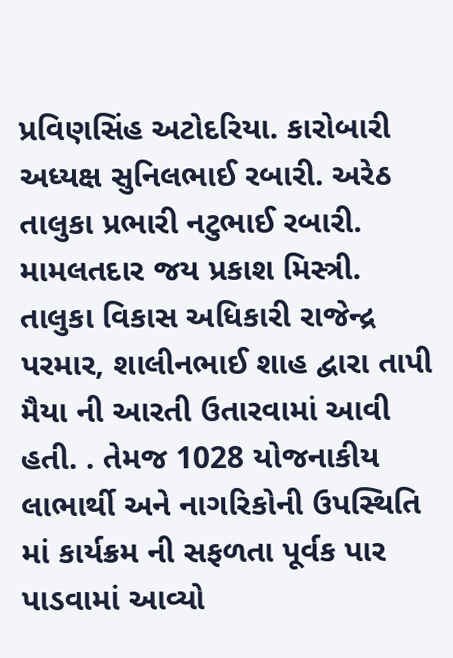પ્રવિણસિંહ અટોદરિયા. કારોબારી અધ્યક્ષ સુનિલભાઈ રબારી. અરેઠ તાલુકા પ્રભારી નટુભાઈ રબારી. મામલતદાર જય પ્રકાશ મિસ્ત્રી. તાલુકા વિકાસ અધિકારી રાજેન્દ્ર પરમાર, શાલીનભાઈ શાહ દ્વારા તાપી મૈયા ની આરતી ઉતારવામાં આવી હતી. . તેમજ 1028 યોજનાકીય લાભાર્થી અને નાગરિકોની ઉપસ્થિતિ માં કાર્યક્રમ ની સફળતા પૂર્વક પાર પાડવામાં આવ્યો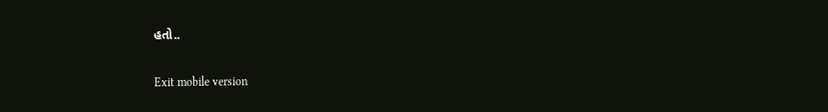હતો..

Exit mobile version